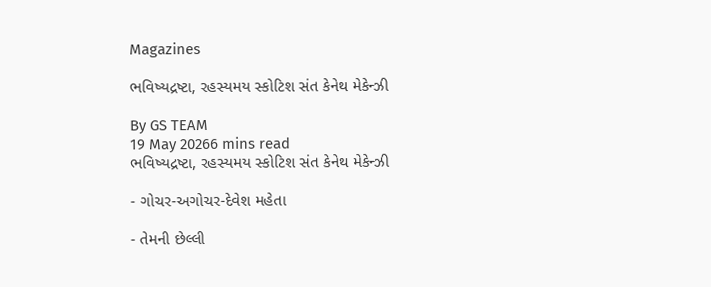Magazines

ભવિષ્યદ્રષ્ટા, રહસ્યમય સ્કોટિશ સંત કેનેથ મેકેન્ઝી

By GS TEAM
19 May 20266 mins read
ભવિષ્યદ્રષ્ટા, રહસ્યમય સ્કોટિશ સંત કેનેથ મેકેન્ઝી

- ગોચર-અગોચર-દેવેશ મહેતા

- તેમની છેલ્લી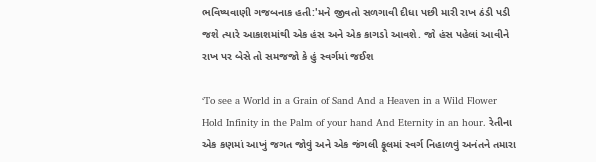ભવિષ્યવાણી ગજબનાક હતી:'મને જીવતો સળગાવી દીધા પછી મારી રાખ ઠંડી પડી જશે ત્યારે આકાશમાંથી એક હંસ અને એક કાગડો આવશે. જો હંસ પહેલાં આવીને રાખ પર બેસે તો સમજજો કે હું સ્વર્ગમાં જઈશ

‘To see a World in a Grain of Sand And a Heaven in a Wild Flower Hold Infinity in the Palm of your hand And Eternity in an hour. રેતીના એક કણમાં આખું જગત જોવું અને એક જંગલી ફૂલમાં સ્વર્ગ નિહાળવું અનંતને તમારા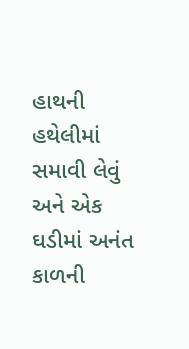હાથની હથેલીમાં સમાવી લેવું અને એક ઘડીમાં અનંત કાળની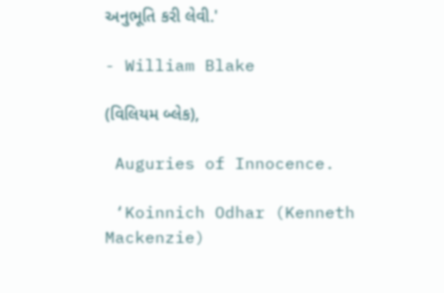અનુભૂતિ કરી લેવી.'

- William Blake

(વિલિયમ બ્લેક),

 Auguries of Innocence.

 ‘Koinnich Odhar (Kenneth Mackenzie)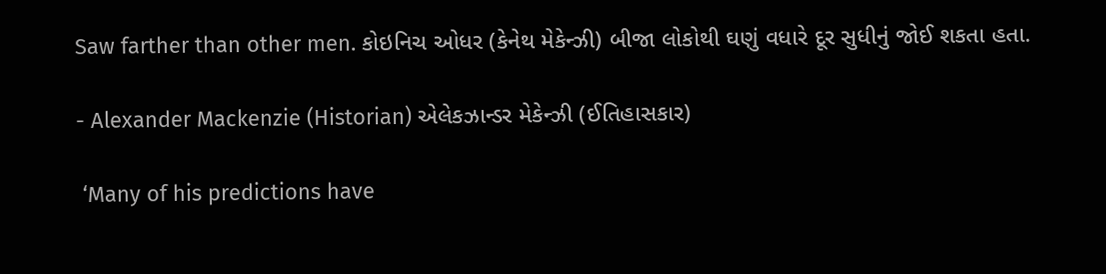Saw farther than other men. કોઇનિચ ઓધર (કેનેથ મેકેન્ઝી) બીજા લોકોથી ઘણું વધારે દૂર સુધીનું જોઈ શકતા હતા.

- Alexander Mackenzie (Historian) એલેકઝાન્ડર મેકેન્ઝી (ઈતિહાસકાર)

 ‘Many of his predictions have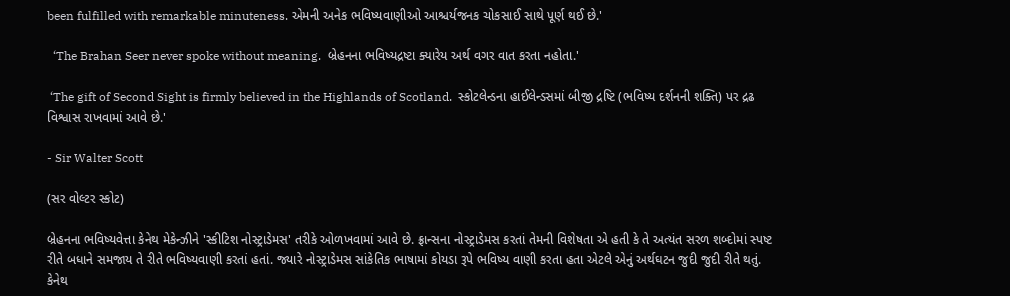been fulfilled with remarkable minuteness. એમની અનેક ભવિષ્યવાણીઓ આશ્ચર્યજનક ચોકસાઈ સાથે પૂર્ણ થઈ છે.'

  ‘The Brahan Seer never spoke without meaning.  બ્રેહનના ભવિષ્યદ્રષ્ટા ક્યારેય અર્થ વગર વાત કરતા નહોતા.'

 ‘The gift of Second Sight is firmly believed in the Highlands of Scotland.  સ્કોટલેન્ડના હાઈલેન્ડસમાં બીજી દ્રષ્ટિ (ભવિષ્ય દર્શનની શક્તિ) પર દ્રઢ વિશ્વાસ રાખવામાં આવે છે.'

- Sir Walter Scott

(સર વોલ્ટર સ્કોટ)

બ્રેહનના ભવિષ્યવેત્તા કેનેથ મેકેન્ઝીને 'સ્કીટિશ નોસ્ટ્રાડેમસ' તરીકે ઓળખવામાં આવે છે. ફ્રાન્સના નોસ્ટ્રાડેમસ કરતાં તેમની વિશેષતા એ હતી કે તે અત્યંત સરળ શબ્દોમાં સ્પષ્ટ રીતે બધાને સમજાય તે રીતે ભવિષ્યવાણી કરતાં હતાં. જ્યારે નોસ્ટ્રાડેમસ સાંકેતિક ભાષામાં કોયડા રૂપે ભવિષ્ય વાણી કરતા હતા એટલે એનું અર્થઘટન જુદી જુદી રીતે થતું. કેનેથ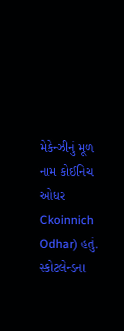મેકેન્ઝીનું મૂળ નામ કોઈનિચ ઓધર   Ckoinnich Odhar) હતું. સ્કોટલેન્ડના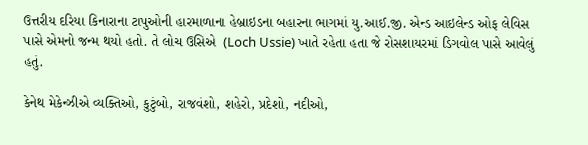ઉત્તરીય દરિયા કિનારાના ટાપુઓની હારમાળાના હેબ્રાઇડના બહારના ભાગમાં યુ.આઈ.જી. એન્ડ આઇલેન્ડ ઓફ લેવિસ પાસે એમનો જન્મ થયો હતો. તે લોચ ઉસિએ  (Loch Ussie) ખાતે રહેતા હતા જે રોસશાયરમાં ડિગવોલ પાસે આવેલું હતું.

કેનેથ મેકેન્ઝીએ વ્યક્તિઓ, કુટુંબો, રાજવંશો, શહેરો, પ્રદેશો, નદીઓ,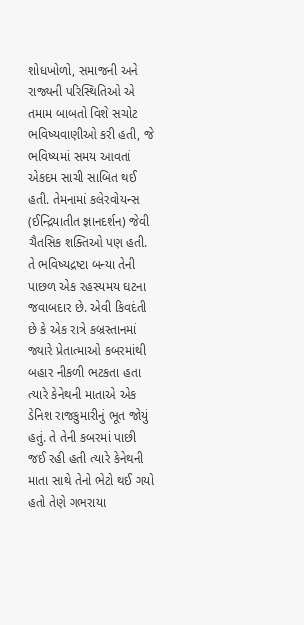શોધખોળો, સમાજની અને રાજ્યની પરિસ્થિતિઓ એ તમામ બાબતો વિશે સચોટ ભવિષ્યવાણીઓ કરી હતી, જે ભવિષ્યમાં સમય આવતાં એકદમ સાચી સાબિત થઈ હતી. તેમનામાં કલેરવોયન્સ (ઈન્દ્રિયાતીત જ્ઞાનદર્શન) જેવી ચૈતસિક શક્તિઓ પણ હતી. તે ભવિષ્યદ્રષ્ટા બન્યા તેની પાછળ એક રહસ્યમય ઘટના જવાબદાર છે. એવી કિવદંતી છે કે એક રાત્રે કબ્રસ્તાનમાં જ્યારે પ્રેતાત્માઓ કબરમાંથી બહાર નીકળી ભટકતા હતા ત્યારે કેનેથની માતાએ એક ડેનિશ રાજકુમારીનું ભૂત જોયું હતું. તે તેની કબરમાં પાછી જઈ રહી હતી ત્યારે કેનેથની માતા સાથે તેનો ભેટો થઈ ગયો હતો તેણે ગભરાયા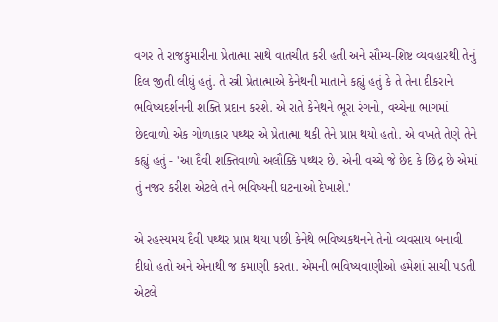વગર તે રાજકુમારીના પ્રેતાત્મા સાથે વાતચીત કરી હતી અને સૌમ્ય-શિષ્ટ વ્યવહારથી તેનું દિલ જીતી લીધું હતું. તે સ્ત્રી પ્રેતાત્માએ કેનેથની માતાને કહ્યું હતું કે તે તેના દીકરાને ભવિષ્યદર્શનની શક્તિ પ્રદાન કરશે. એ રાતે કેનેથને ભૂરા રંગનો, વચ્ચેના ભાગમાં છેદવાળો એક ગોળાકાર પથ્થર એ પ્રેતાત્મા થકી તેને પ્રાપ્ત થયો હતો. એ વખતે તેણે તેને કહ્યું હતું - 'આ દૈવી શક્તિવાળો અલૌક્કિ પથ્થર છે. એની વચ્ચે જે છેદ કે છિદ્ર છે એમાં તું નજર કરીશ એટલે તને ભવિષ્યની ઘટનાઓ દેખાશે.'

એ રહસ્યમય દૈવી પથ્થર પ્રાપ્ત થયા પછી કેનેથે ભવિષ્યકથનને તેનો વ્યવસાય બનાવી દીધો હતો અને એનાથી જ કમાણી કરતા. એમની ભવિષ્યવાણીઓ હમેશાં સાચી પડતી એટલે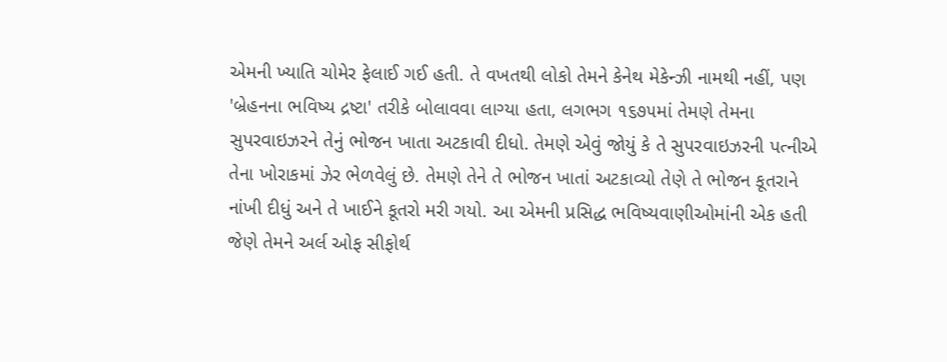એમની ખ્યાતિ ચોમેર ફેલાઈ ગઈ હતી. તે વખતથી લોકો તેમને કેનેથ મેકેન્ઝી નામથી નહીં, પણ 'બ્રેહનના ભવિષ્ય દ્રષ્ટા' તરીકે બોલાવવા લાગ્યા હતા, લગભગ ૧૬૭૫માં તેમણે તેમના સુપરવાઇઝરને તેનું ભોજન ખાતા અટકાવી દીધો. તેમણે એવું જોયું કે તે સુપરવાઇઝરની પત્નીએ તેના ખોરાકમાં ઝેર ભેળવેલું છે. તેમણે તેને તે ભોજન ખાતાં અટકાવ્યો તેણે તે ભોજન કૂતરાને નાંખી દીધું અને તે ખાઈને કૂતરો મરી ગયો. આ એમની પ્રસિદ્ધ ભવિષ્યવાણીઓમાંની એક હતી જેણે તેમને અર્લ ઓફ સીફોર્થ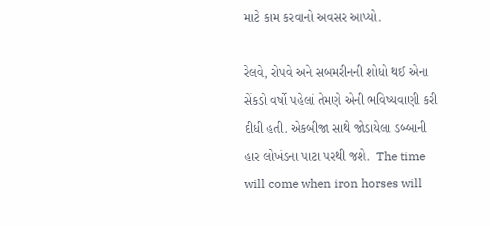માટે કામ કરવાનો અવસર આપ્યો.

રેલવે, રોપવે અને સબમરીનની શોધો થઈ એના સેંકડો વર્ષો પહેલાં તેમણે એની ભવિષ્યવાણી કરી દીધી હતી. એકબીજા સાથે જોડાયેલા ડબ્બાની હાર લોખંડના પાટા પરથી જશે.  The time will come when iron horses will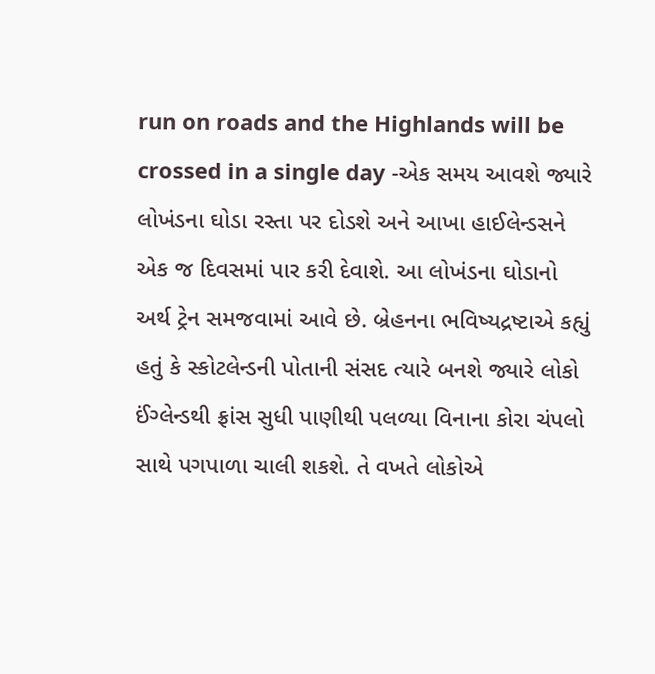run on roads and the Highlands will be crossed in a single day -એક સમય આવશે જ્યારે લોખંડના ઘોડા રસ્તા પર દોડશે અને આખા હાઈલેન્ડસને એક જ દિવસમાં પાર કરી દેવાશે. આ લોખંડના ઘોડાનો અર્થ ટ્રેન સમજવામાં આવે છે. બ્રેહનના ભવિષ્યદ્રષ્ટાએ કહ્યું હતું કે સ્કોટલેન્ડની પોતાની સંસદ ત્યારે બનશે જ્યારે લોકો ઈંગ્લેન્ડથી ફ્રાંસ સુધી પાણીથી પલળ્યા વિનાના કોરા ચંપલો સાથે પગપાળા ચાલી શકશે. તે વખતે લોકોએ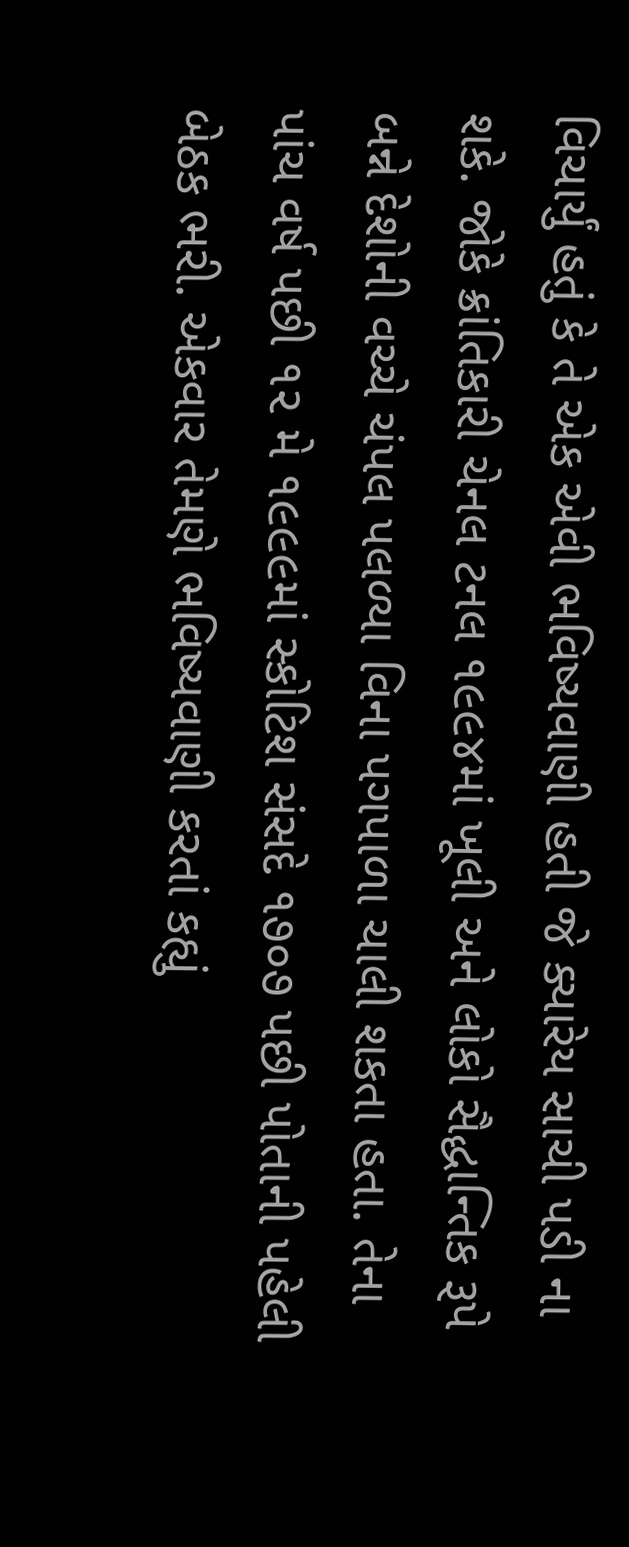વિચાર્યું હતું કે તે એક એવી ભવિષ્યવાણી હતી જે ક્યારેય સાચી પડી ના શકે. જોકે ક્રાંતિકારી ચેનલ ટનલ ૧૯૯૪માં ખૂલી અને લોકો સૈદ્ધાન્તિક રૂપે બન્ને દેશોની વચ્ચે ચંપલ પલળ્યા વિના પગપાળા ચાલી શકતા હતા. તેના પાંચ વર્ષ પછી ૧૨ મે ૧૯૯૯માં સ્કોટિશ સંસદે ૧૭૦૭ પછી પોતાની પહેલી બેઠક ભરી. એકવાર તેમણે ભવિષ્યવાણી કરતાં કહ્યું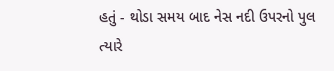હતું - થોડા સમય બાદ નેસ નદી ઉપરનો પુલ ત્યારે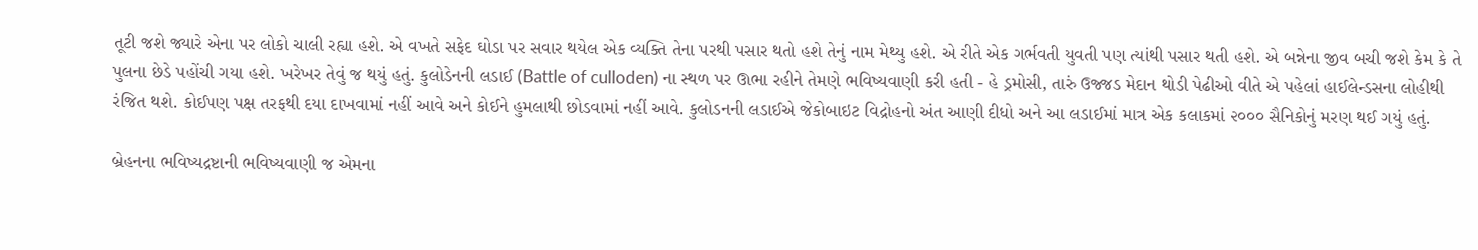તૂટી જશે જ્યારે એના પર લોકો ચાલી રહ્યા હશે. એ વખતે સફેદ ઘોડા પર સવાર થયેલ એક વ્યક્તિ તેના પરથી પસાર થતો હશે તેનું નામ મેથ્યુ હશે. એ રીતે એક ગર્ભવતી યુવતી પણ ત્યાંથી પસાર થતી હશે. એ બન્નેના જીવ બચી જશે કેમ કે તે પુલના છેડે પહોંચી ગયા હશે. ખરેખર તેવું જ થયું હતું. કુલોડેનની લડાઈ (Battle of culloden) ના સ્થળ પર ઊભા રહીને તેમણે ભવિષ્યવાણી કરી હતી - હે ડ્રમોસી, તારું ઉજ્જડ મેદાન થોડી પેઢીઓ વીતે એ પહેલાં હાઈલેન્ડસના લોહીથી રંજિત થશે. કોઈપણ પક્ષ તરફથી દયા દાખવામાં નહીં આવે અને કોઈને હુમલાથી છોડવામાં નહીં આવે. કુલોડનની લડાઈએ જેકોબાઇટ વિદ્રોહનો અંત આણી દીધો અને આ લડાઈમાં માત્ર એક કલાકમાં ૨૦૦૦ સૈનિકોનું મરણ થઈ ગયું હતું.

બ્રેહનના ભવિષ્યદ્રષ્ટાની ભવિષ્યવાણી જ એમના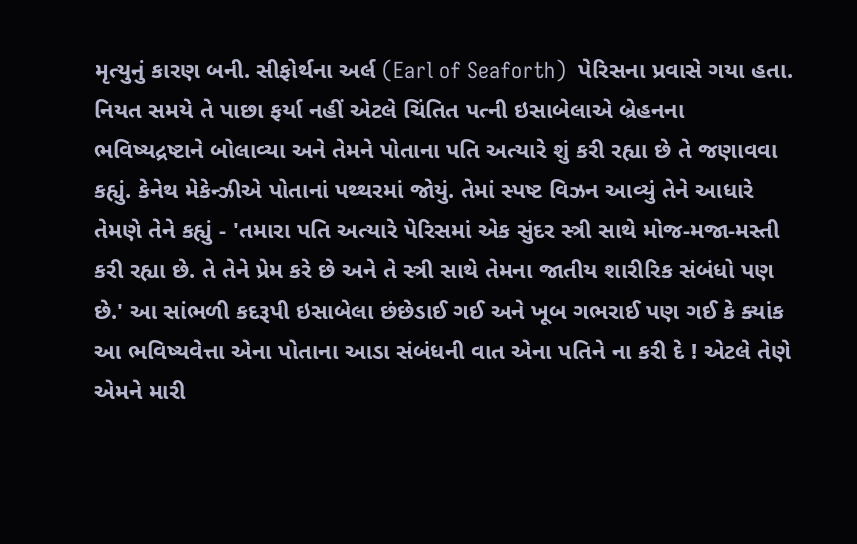મૃત્યુનું કારણ બની. સીફોર્થના અર્લ (Earl of Seaforth)  પેરિસના પ્રવાસે ગયા હતા. નિયત સમયે તે પાછા ફર્યા નહીં એટલે ચિંતિત પત્ની ઇસાબેલાએ બ્રેહનના ભવિષ્યદ્રષ્ટાને બોલાવ્યા અને તેમને પોતાના પતિ અત્યારે શું કરી રહ્યા છે તે જણાવવા કહ્યું. કેનેથ મેકેન્ઝીએ પોતાનાં પથ્થરમાં જોયું. તેમાં સ્પષ્ટ વિઝન આવ્યું તેને આધારે તેમણે તેને કહ્યું - 'તમારા પતિ અત્યારે પેરિસમાં એક સુંદર સ્ત્રી સાથે મોજ-મજા-મસ્તી કરી રહ્યા છે. તે તેને પ્રેમ કરે છે અને તે સ્ત્રી સાથે તેમના જાતીય શારીરિક સંબંધો પણ છે.' આ સાંભળી કદરૂપી ઇસાબેલા છંછેડાઈ ગઈ અને ખૂબ ગભરાઈ પણ ગઈ કે ક્યાંક આ ભવિષ્યવેત્તા એના પોતાના આડા સંબંધની વાત એના પતિને ના કરી દે ! એટલે તેણે એમને મારી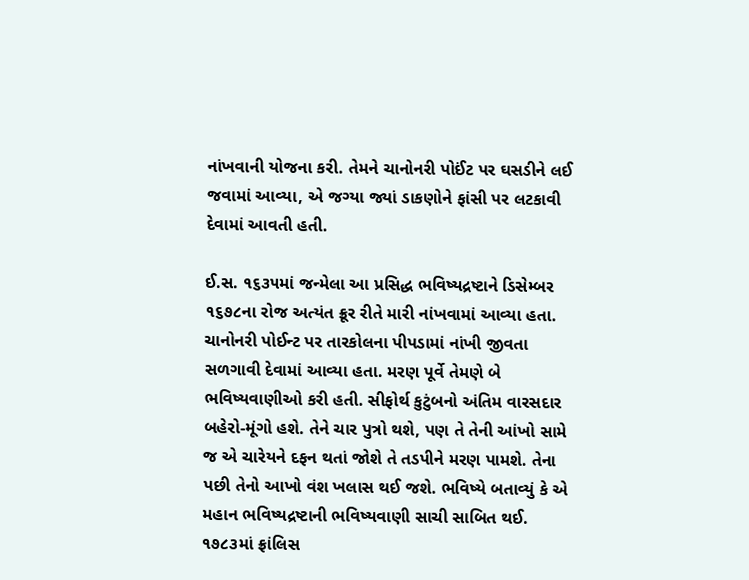નાંખવાની યોજના કરી. તેમને ચાનોનરી પોઈંટ પર ઘસડીને લઈ જવામાં આવ્યા, એ જગ્યા જ્યાં ડાકણોને ફાંસી પર લટકાવી દેવામાં આવતી હતી.

ઈ.સ. ૧૬૩૫માં જન્મેલા આ પ્રસિદ્ધ ભવિષ્યદ્રષ્ટાને ડિસેમ્બર ૧૬૭૮ના રોજ અત્યંત ક્રૂર રીતે મારી નાંખવામાં આવ્યા હતા. ચાનોનરી પોઈન્ટ પર તારકોલના પીપડામાં નાંખી જીવતા સળગાવી દેવામાં આવ્યા હતા. મરણ પૂર્વે તેમણે બે ભવિષ્યવાણીઓ કરી હતી. સીફોર્થ કુટુંબનો અંતિમ વારસદાર બહેરો-મૂંગો હશે. તેને ચાર પુત્રો થશે, પણ તે તેની આંખો સામે જ એ ચારેયને દફન થતાં જોશે તે તડપીને મરણ પામશે. તેના પછી તેનો આખો વંશ ખલાસ થઈ જશે. ભવિષ્યે બતાવ્યું કે એ મહાન ભવિષ્યદ્રષ્ટાની ભવિષ્યવાણી સાચી સાબિત થઈ. ૧૭૮૩માં ફ્રાંલિસ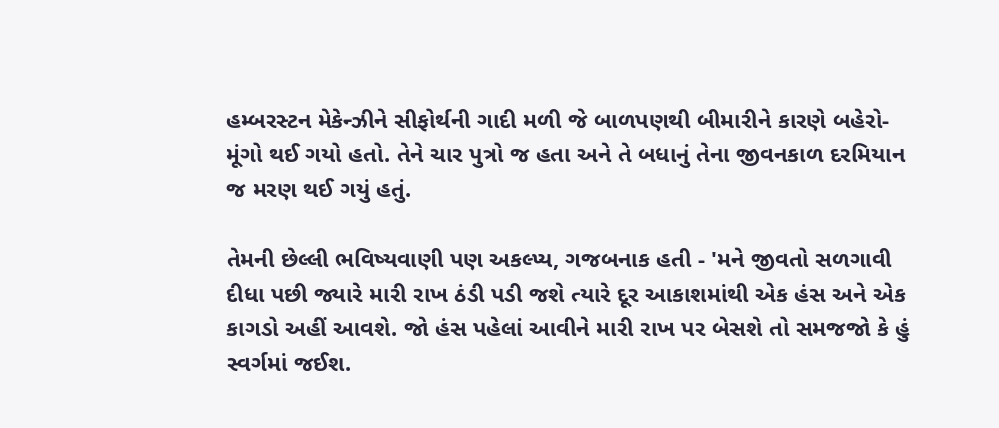હમ્બરસ્ટન મેકેન્ઝીને સીફોર્થની ગાદી મળી જે બાળપણથી બીમારીને કારણે બહેરો-મૂંગો થઈ ગયો હતો. તેને ચાર પુત્રો જ હતા અને તે બધાનું તેના જીવનકાળ દરમિયાન જ મરણ થઈ ગયું હતું.

તેમની છેલ્લી ભવિષ્યવાણી પણ અકલ્પ્ય, ગજબનાક હતી - 'મને જીવતો સળગાવી દીધા પછી જ્યારે મારી રાખ ઠંડી પડી જશે ત્યારે દૂર આકાશમાંથી એક હંસ અને એક કાગડો અહીં આવશે. જો હંસ પહેલાં આવીને મારી રાખ પર બેસશે તો સમજજો કે હું સ્વર્ગમાં જઈશ.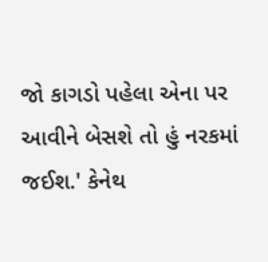જો કાગડો પહેલા એના પર આવીને બેસશે તો હું નરકમાં જઈશ.' કેનેથ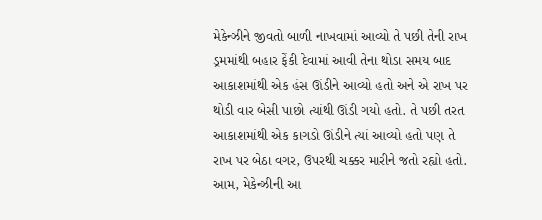મેકેન્ઝીને જીવતો બાળી નાખવામાં આવ્યો તે પછી તેની રાખ ડ્રમમાંથી બહાર ફેંકી દેવામાં આવી તેના થોડા સમય બાદ આકાશમાંથી એક હંસ ઊંડીને આવ્યો હતો અને એ રાખ પર થોડી વાર બેસી પાછો ત્યાંથી ઊંડી ગયો હતો. તે પછી તરત આકાશમાંથી એક કાગડો ઊંડીને ત્યાં આવ્યો હતો પણ તે રાખ પર બેઠા વગર, ઉપરથી ચક્કર મારીને જતો રહ્યો હતો. આમ, મેકેન્ઝીની આ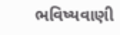ભવિષ્યવાણી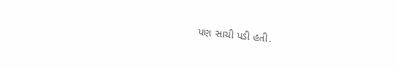પણ સાચી પડી હતી.